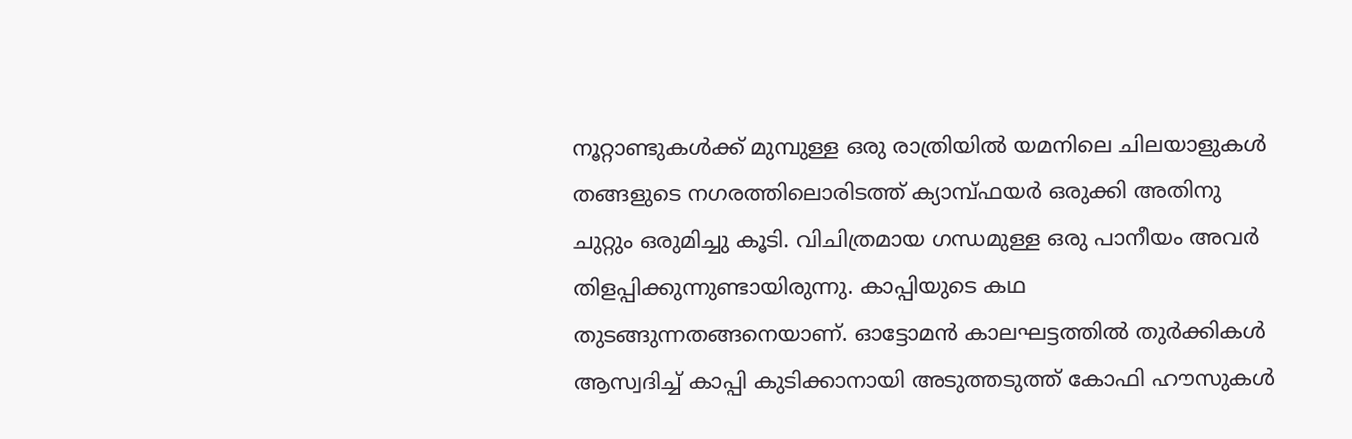നൂറ്റാണ്ടുകൾക്ക് മുമ്പുള്ള ഒരു രാത്രിയിൽ യമനിലെ ചിലയാളുകൾ തങ്ങളുടെ നഗരത്തിലൊരിടത്ത് ക്യാമ്പ്ഫയർ ഒരുക്കി അതിനു ചുറ്റും ഒരുമിച്ചു കൂടി. വിചിത്രമായ ഗന്ധമുള്ള ഒരു പാനീയം അവർ തിളപ്പിക്കുന്നുണ്ടായിരുന്നു. കാപ്പിയുടെ കഥ തുടങ്ങുന്നതങ്ങനെയാണ്. ഓട്ടോമൻ കാലഘട്ടത്തിൽ തുർക്കികൾ ആസ്വദിച്ച് കാപ്പി കുടിക്കാനായി അടുത്തടുത്ത് കോഫി ഹൗസുകൾ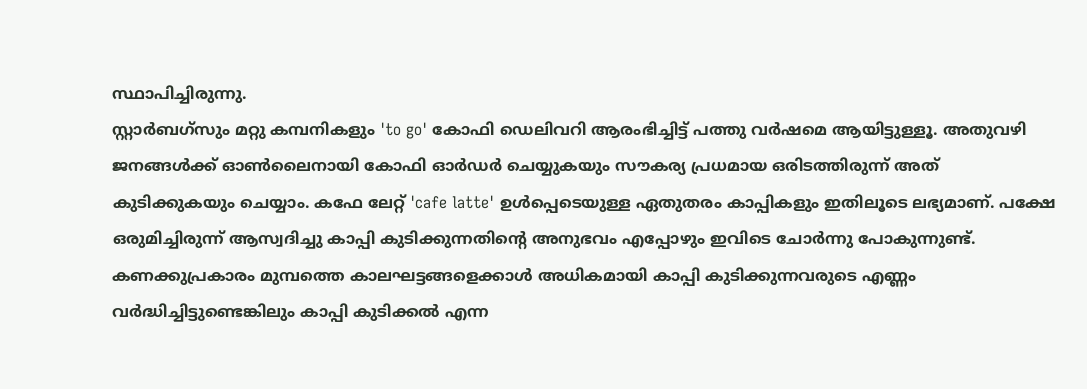സ്ഥാപിച്ചിരുന്നു.
സ്റ്റാർബഗ്സും മറ്റു കമ്പനികളും 'to go' കോഫി ഡെലിവറി ആരംഭിച്ചിട്ട് പത്തു വർഷമെ ആയിട്ടുള്ളൂ. അതുവഴി ജനങ്ങൾക്ക് ഓൺലൈനായി കോഫി ഓർഡർ ചെയ്യുകയും സൗകര്യ പ്രധമായ ഒരിടത്തിരുന്ന് അത് കുടിക്കുകയും ചെയ്യാം. കഫേ ലേറ്റ് 'cafe latte' ഉൾപ്പെടെയുള്ള ഏതുതരം കാപ്പികളും ഇതിലൂടെ ലഭ്യമാണ്. പക്ഷേ ഒരുമിച്ചിരുന്ന് ആസ്വദിച്ചു കാപ്പി കുടിക്കുന്നതിന്റെ അനുഭവം എപ്പോഴും ഇവിടെ ചോർന്നു പോകുന്നുണ്ട്. കണക്കുപ്രകാരം മുമ്പത്തെ കാലഘട്ടങ്ങളെക്കാൾ അധികമായി കാപ്പി കുടിക്കുന്നവരുടെ എണ്ണം വർദ്ധിച്ചിട്ടുണ്ടെങ്കിലും കാപ്പി കുടിക്കൽ എന്ന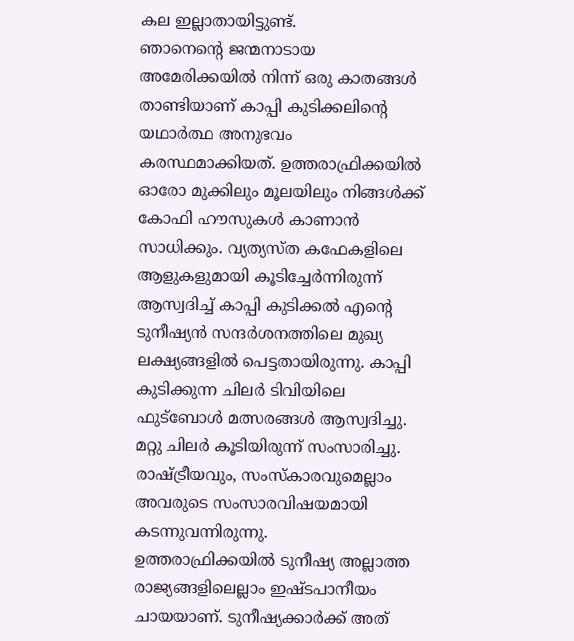കല ഇല്ലാതായിട്ടുണ്ട്.
ഞാനെന്റെ ജന്മനാടായ അമേരിക്കയിൽ നിന്ന് ഒരു കാതങ്ങൾ താണ്ടിയാണ് കാപ്പി കുടിക്കലിന്റെ യഥാർത്ഥ അനുഭവം കരസ്ഥമാക്കിയത്. ഉത്തരാഫ്രിക്കയിൽ ഓരോ മുക്കിലും മൂലയിലും നിങ്ങൾക്ക് കോഫി ഹൗസുകൾ കാണാൻ സാധിക്കും. വ്യത്യസ്ത കഫേകളിലെ ആളുകളുമായി കൂടിച്ചേർന്നിരുന്ന് ആസ്വദിച്ച് കാപ്പി കുടിക്കൽ എന്റെ ടുനീഷ്യൻ സന്ദർശനത്തിലെ മുഖ്യ ലക്ഷ്യങ്ങളിൽ പെട്ടതായിരുന്നു. കാപ്പി കുടിക്കുന്ന ചിലർ ടിവിയിലെ ഫുട്ബോൾ മത്സരങ്ങൾ ആസ്വദിച്ചു. മറ്റു ചിലർ കൂടിയിരുന്ന് സംസാരിച്ചു. രാഷ്ട്രീയവും, സംസ്കാരവുമെല്ലാം അവരുടെ സംസാരവിഷയമായി കടന്നുവന്നിരുന്നു.
ഉത്തരാഫ്രിക്കയിൽ ടുനീഷ്യ അല്ലാത്ത രാജ്യങ്ങളിലെല്ലാം ഇഷ്ടപാനീയം ചായയാണ്. ടുനീഷ്യക്കാർക്ക് അത്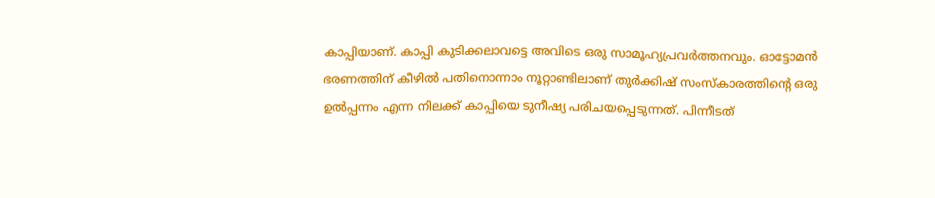കാപ്പിയാണ്. കാപ്പി കുടിക്കലാവട്ടെ അവിടെ ഒരു സാമൂഹ്യപ്രവർത്തനവും. ഓട്ടോമൻ ഭരണത്തിന് കീഴിൽ പതിനൊന്നാം നൂറ്റാണ്ടിലാണ് തുർക്കിഷ് സംസ്കാരത്തിന്റെ ഒരു ഉൽപ്പന്നം എന്ന നിലക്ക് കാപ്പിയെ ടുനീഷ്യ പരിചയപ്പെടുന്നത്. പിന്നീടത്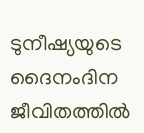ടുനീഷ്യയുടെ ദൈനംദിന ജീവിതത്തിൽ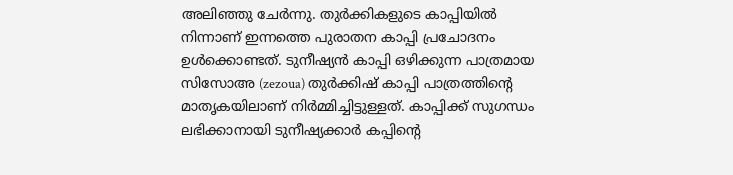അലിഞ്ഞു ചേർന്നു. തുർക്കികളുടെ കാപ്പിയിൽ നിന്നാണ് ഇന്നത്തെ പുരാതന കാപ്പി പ്രചോദനം ഉൾക്കൊണ്ടത്. ടുനീഷ്യൻ കാപ്പി ഒഴിക്കുന്ന പാത്രമായ സിസോഅ (zezoua) തുർക്കിഷ് കാപ്പി പാത്രത്തിന്റെ മാതൃകയിലാണ് നിർമ്മിച്ചിട്ടുള്ളത്. കാപ്പിക്ക് സുഗന്ധം ലഭിക്കാനായി ടുനീഷ്യക്കാർ കപ്പിന്റെ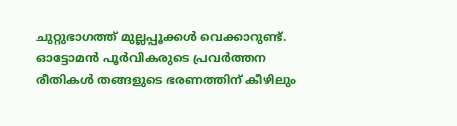ചുറ്റുഭാഗത്ത് മുല്ലപ്പൂക്കൾ വെക്കാറുണ്ട്.
ഓട്ടോമൻ പൂർവികരുടെ പ്രവർത്തന രീതികൾ തങ്ങളുടെ ഭരണത്തിന് കീഴിലും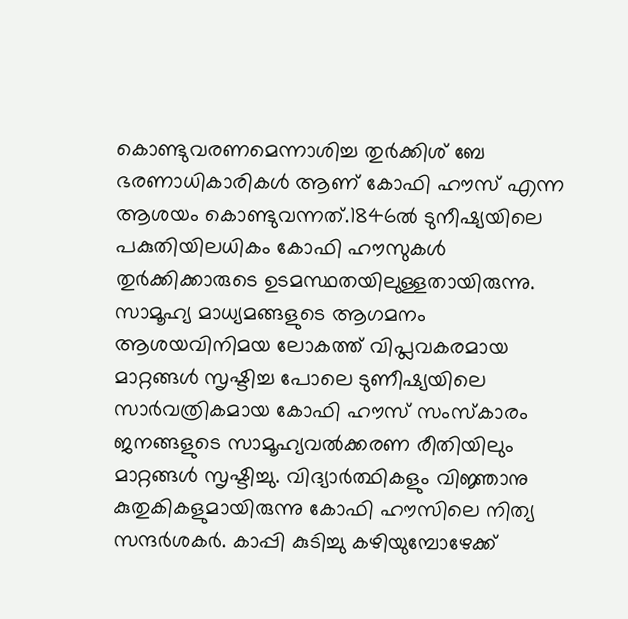കൊണ്ടുവരണമെന്നാശിച്ച തുർക്കിശ് ബേ ഭരണാധികാരികൾ ആണ് കോഫി ഹൗസ് എന്ന ആശയം കൊണ്ടുവന്നത്.1846ൽ ടുനീഷ്യയിലെ പകുതിയിലധികം കോഫി ഹൗസുകൾ തുർക്കിക്കാരുടെ ഉടമസ്ഥതയിലുള്ളതായിരുന്നു. സാമൂഹ്യ മാധ്യമങ്ങളുടെ ആഗമനം ആശയവിനിമയ ലോകത്ത് വിപ്ലവകരമായ മാറ്റങ്ങൾ സൃഷ്ടിച്ച പോലെ ടുണീഷ്യയിലെ സാർവത്രികമായ കോഫി ഹൗസ് സംസ്കാരം ജനങ്ങളുടെ സാമൂഹ്യവൽക്കരണ രീതിയിലും മാറ്റങ്ങൾ സൃഷ്ടിച്ചു. വിദ്യാർത്ഥികളും വിജ്ഞാനു കുതുകികളുമായിരുന്നു കോഫി ഹൗസിലെ നിത്യ സന്ദർശകർ. കാപ്പി കുടിച്ചു കഴിയുമ്പോഴേക്ക്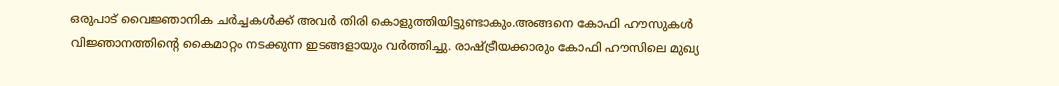ഒരുപാട് വൈജ്ഞാനിക ചർച്ചകൾക്ക് അവർ തിരി കൊളുത്തിയിട്ടുണ്ടാകും.അങ്ങനെ കോഫി ഹൗസുകൾ വിജ്ഞാനത്തിന്റെ കൈമാറ്റം നടക്കുന്ന ഇടങ്ങളായും വർത്തിച്ചു. രാഷ്ട്രീയക്കാരും കോഫി ഹൗസിലെ മുഖ്യ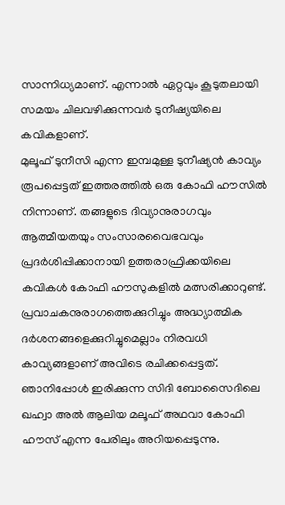സാന്നിധ്യമാണ്. എന്നാൽ ഏറ്റവും കൂടുതലായി സമയം ചിലവഴിക്കുന്നവർ ടുനീഷ്യയിലെ കവികളാണ്.
മുലൂഫ് ടുനീസി എന്ന ഇമ്പമുള്ള ടുനീഷ്യൻ കാവ്യം രൂപപ്പെട്ടത് ഇത്തരത്തിൽ ഒരു കോഫി ഹൗസിൽ നിന്നാണ്. തങ്ങളുടെ ദിവ്യാനുരാഗവും ആത്മീയതയും സംസാരവൈഭവവും പ്രദർശിപ്പിക്കാനായി ഉത്തരാഫ്രിക്കയിലെ കവികൾ കോഫി ഹൗസുകളിൽ മത്സരിക്കാറുണ്ട്. പ്രവാചകനുരാഗത്തെക്കുറിച്ചും അദ്ധ്യാത്മിക ദർശനങ്ങളെക്കുറിച്ചുമെല്ലാം നിരവധി കാവ്യങ്ങളാണ് അവിടെ രചിക്കപ്പെട്ടത്.
ഞാനിപ്പോൾ ഇരിക്കുന്ന സിദി ബോസൈദിലെ ഖഹ്വാ അൽ ആലിയ മലൂഫ് അഥവാ കോഫി ഹൗസ് എന്ന പേരിലും അറിയപ്പെടുന്നു.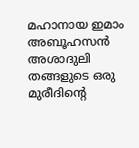മഹാനായ ഇമാം അബൂഹസൻ അശാദുലി തങ്ങളുടെ ഒരു മുരീദിന്റെ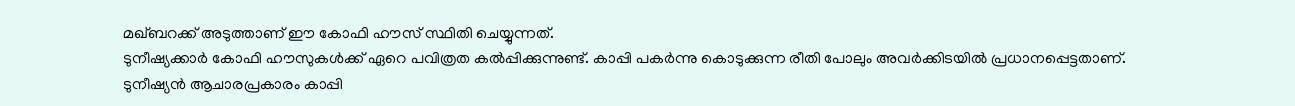മഖ്ബറക്ക് അടുത്താണ് ഈ കോഫി ഹൗസ് സ്ഥിതി ചെയ്യുന്നത്.
ടുനീഷ്യക്കാർ കോഫി ഹൗസുകൾക്ക് ഏറെ പവിത്രത കൽപ്പിക്കുന്നുണ്ട്. കാപ്പി പകർന്നു കൊടുക്കുന്ന രീതി പോലും അവർക്കിടയിൽ പ്രധാനപ്പെട്ടതാണ്. ടുനീഷ്യൻ ആചാരപ്രകാരം കാപ്പി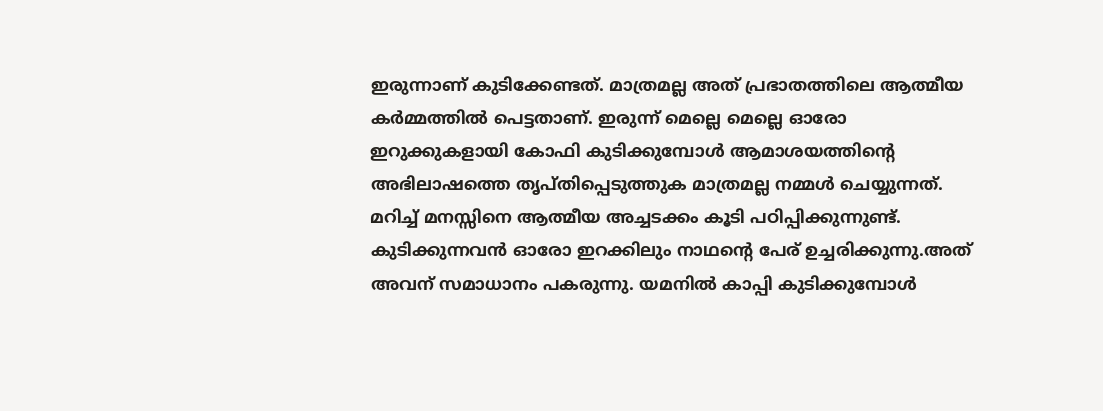ഇരുന്നാണ് കുടിക്കേണ്ടത്. മാത്രമല്ല അത് പ്രഭാതത്തിലെ ആത്മീയ കർമ്മത്തിൽ പെട്ടതാണ്. ഇരുന്ന് മെല്ലെ മെല്ലെ ഓരോ ഇറുക്കുകളായി കോഫി കുടിക്കുമ്പോൾ ആമാശയത്തിന്റെ അഭിലാഷത്തെ തൃപ്തിപ്പെടുത്തുക മാത്രമല്ല നമ്മൾ ചെയ്യുന്നത്. മറിച്ച് മനസ്സിനെ ആത്മീയ അച്ചടക്കം കൂടി പഠിപ്പിക്കുന്നുണ്ട്. കുടിക്കുന്നവൻ ഓരോ ഇറക്കിലും നാഥന്റെ പേര് ഉച്ചരിക്കുന്നു.അത് അവന് സമാധാനം പകരുന്നു. യമനിൽ കാപ്പി കുടിക്കുമ്പോൾ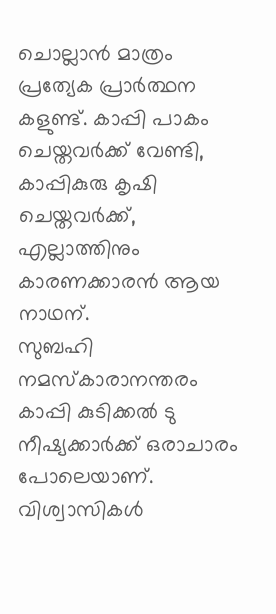ചൊല്ലാൻ മാത്രം പ്രത്യേക പ്രാർത്ഥന കളുണ്ട്. കാപ്പി പാകം ചെയ്തവർക്ക് വേണ്ടി, കാപ്പികുരു കൃഷി ചെയ്തവർക്ക്, എല്ലാത്തിനും കാരണക്കാരൻ ആയ നാഥന്.
സുബഹി നമസ്കാരാനന്തരം കാപ്പി കുടിക്കൽ ടു നീഷ്യക്കാർക്ക് ഒരാചാരം പോലെയാണ്. വിശ്വാസികൾ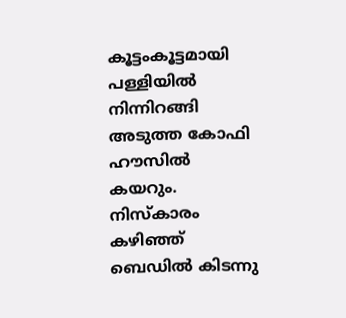കൂട്ടംകൂട്ടമായി പള്ളിയിൽ നിന്നിറങ്ങി അടുത്ത കോഫി ഹൗസിൽ കയറും. നിസ്കാരം കഴിഞ്ഞ് ബെഡിൽ കിടന്നു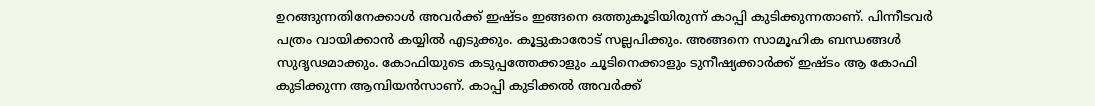ഉറങ്ങുന്നതിനേക്കാൾ അവർക്ക് ഇഷ്ടം ഇങ്ങനെ ഒത്തുകൂടിയിരുന്ന് കാപ്പി കുടിക്കുന്നതാണ്. പിന്നീടവർ പത്രം വായിക്കാൻ കയ്യിൽ എടുക്കും. കൂട്ടുകാരോട് സല്ലപിക്കും. അങ്ങനെ സാമൂഹിക ബന്ധങ്ങൾ സുദൃഢമാക്കും. കോഫിയുടെ കടുപ്പത്തേക്കാളും ചൂടിനെക്കാളും ടുനീഷ്യക്കാർക്ക് ഇഷ്ടം ആ കോഫി കുടിക്കുന്ന ആമ്പിയൻസാണ്. കാപ്പി കുടിക്കൽ അവർക്ക്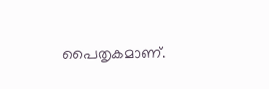പൈതൃകമാണ്.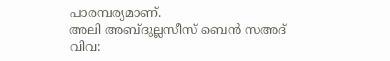പാരമ്പര്യമാണ്.
അലി അബ്ദുല്ലസീസ് ബെൻ സഅദ്
വിവ: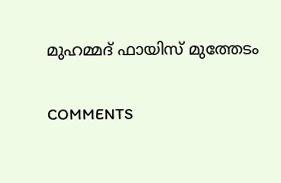മുഹമ്മദ് ഫായിസ് മുത്തേടം

COMMENTS